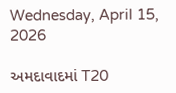Wednesday, April 15, 2026

અમદાવાદમાં T20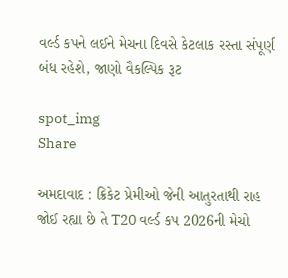વર્લ્ડ કપને લઈને મેચના દિવસે કેટલાક રસ્તા સંપૂર્ણ બંધ રહેશે, જાણો વૈકલ્પિક રૂટ

spot_img
Share

અમદાવાદ : ક્રિકેટ પ્રેમીઓ જેની આતુરતાથી રાહ જોઈ રહ્યા છે તે T20 વર્લ્ડ કપ 2026ની મેચો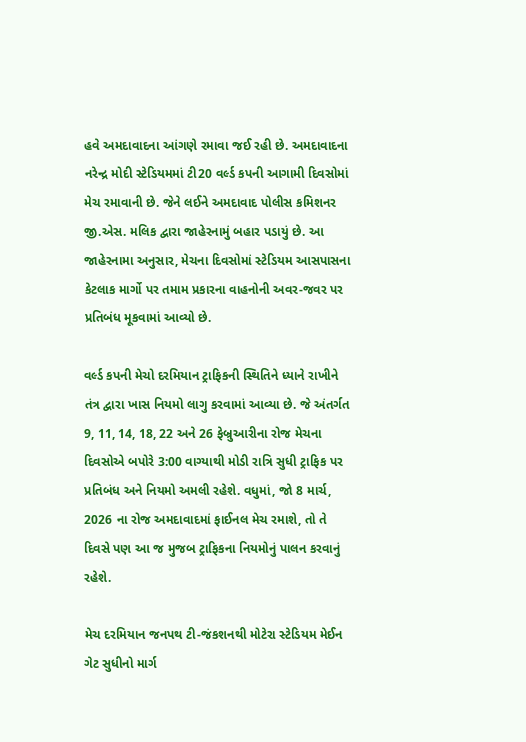હવે અમદાવાદના આંગણે રમાવા જઈ રહી છે. અમદાવાદના નરેન્દ્ર મોદી સ્ટેડિયમમાં ટી20 વર્લ્ડ કપની આગામી દિવસોમાં મેચ રમાવાની છે. જેને લઈને અમદાવાદ પોલીસ કમિશનર જી.એસ. મલિક દ્વારા જાહેરનામું બહાર પડાયું છે. આ જાહેરનામા અનુસાર, મેચના દિવસોમાં સ્ટેડિયમ આસપાસના કેટલાક માર્ગો પર તમામ પ્રકારના વાહનોની અવર-જવર પર પ્રતિબંધ મૂકવામાં આવ્યો છે.

વર્લ્ડ કપની મેચો દરમિયાન ટ્રાફિકની સ્થિતિને ધ્યાને રાખીને તંત્ર દ્વારા ખાસ નિયમો લાગુ કરવામાં આવ્યા છે. જે અંતર્ગત 9, 11, 14, 18, 22 અને 26 ફેબ્રુઆરીના રોજ મેચના દિવસોએ બપોરે 3:00 વાગ્યાથી મોડી રાત્રિ સુધી ટ્રાફિક પર પ્રતિબંધ અને નિયમો અમલી રહેશે. વધુમાં, જો 8 માર્ચ, 2026 ના રોજ અમદાવાદમાં ફાઈનલ મેચ રમાશે, તો તે દિવસે પણ આ જ મુજબ ટ્રાફિકના નિયમોનું પાલન કરવાનું રહેશે.

મેચ દરમિયાન જનપથ ટી-જંકશનથી મોટેરા સ્ટેડિયમ મેઈન ગેટ સુધીનો માર્ગ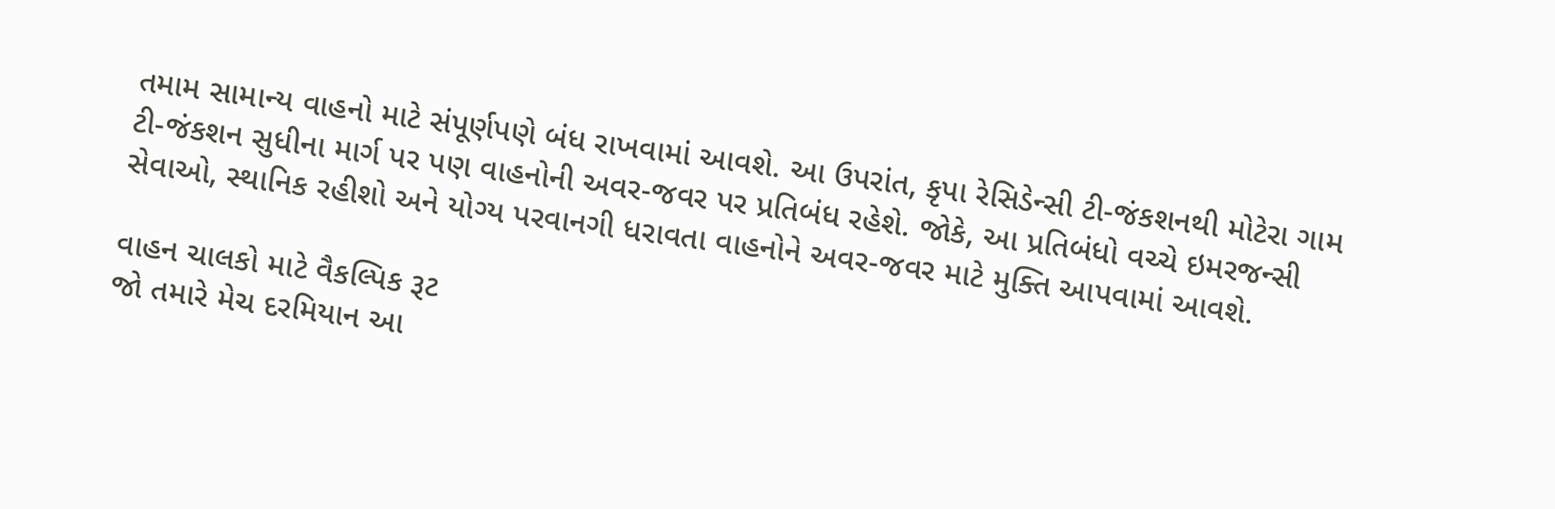તમામ સામાન્ય વાહનો માટે સંપૂર્ણપણે બંધ રાખવામાં આવશે. આ ઉપરાંત, કૃપા રેસિડેન્સી ટી-જંકશનથી મોટેરા ગામ ટી-જંકશન સુધીના માર્ગ પર પણ વાહનોની અવર-જવર પર પ્રતિબંધ રહેશે. જોકે, આ પ્રતિબંધો વચ્ચે ઇમરજન્સી સેવાઓ, સ્થાનિક રહીશો અને યોગ્ય પરવાનગી ધરાવતા વાહનોને અવર-જવર માટે મુક્તિ આપવામાં આવશે.

વાહન ચાલકો માટે વૈકલ્પિક રૂટ
જો તમારે મેચ દરમિયાન આ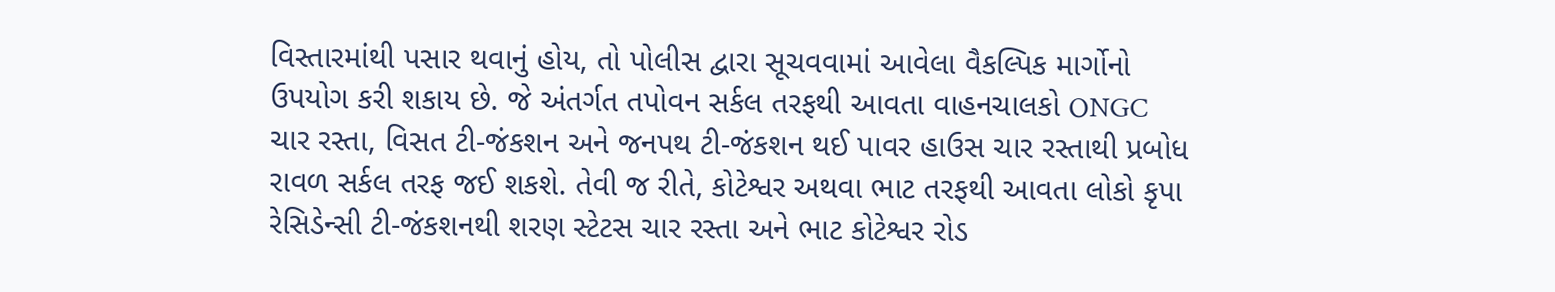વિસ્તારમાંથી પસાર થવાનું હોય, તો પોલીસ દ્વારા સૂચવવામાં આવેલા વૈકલ્પિક માર્ગોનો ઉપયોગ કરી શકાય છે. જે અંતર્ગત તપોવન સર્કલ તરફથી આવતા વાહનચાલકો ONGC ચાર રસ્તા, વિસત ટી-જંકશન અને જનપથ ટી-જંકશન થઈ પાવર હાઉસ ચાર રસ્તાથી પ્રબોધ રાવળ સર્કલ તરફ જઈ શકશે. તેવી જ રીતે, કોટેશ્વર અથવા ભાટ તરફથી આવતા લોકો કૃપા રેસિડેન્સી ટી-જંકશનથી શરણ સ્ટેટસ ચાર રસ્તા અને ભાટ કોટેશ્વર રોડ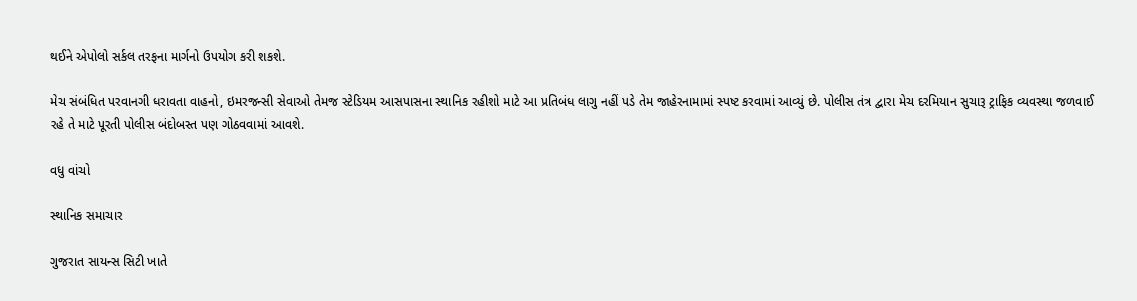થઈને એપોલો સર્કલ તરફના માર્ગનો ઉપયોગ કરી શકશે.

મેચ સંબંધિત પરવાનગી ધરાવતા વાહનો, ઇમરજન્સી સેવાઓ તેમજ સ્ટેડિયમ આસપાસના સ્થાનિક રહીશો માટે આ પ્રતિબંધ લાગુ નહીં પડે તેમ જાહેરનામામાં સ્પષ્ટ કરવામાં આવ્યું છે. પોલીસ તંત્ર દ્વારા મેચ દરમિયાન સુચારૂ ટ્રાફિક વ્યવસ્થા જળવાઈ રહે તે માટે પૂરતી પોલીસ બંદોબસ્ત પણ ગોઠવવામાં આવશે.

વધુ વાંચો

સ્થાનિક સમાચાર

ગુજરાત સાયન્સ સિટી ખાતે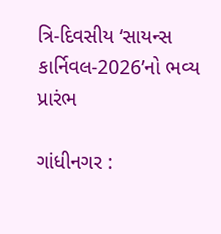ત્રિ-દિવસીય ‘સાયન્સ કાર્નિવલ-2026’નો ભવ્ય પ્રારંભ

ગાંધીનગર :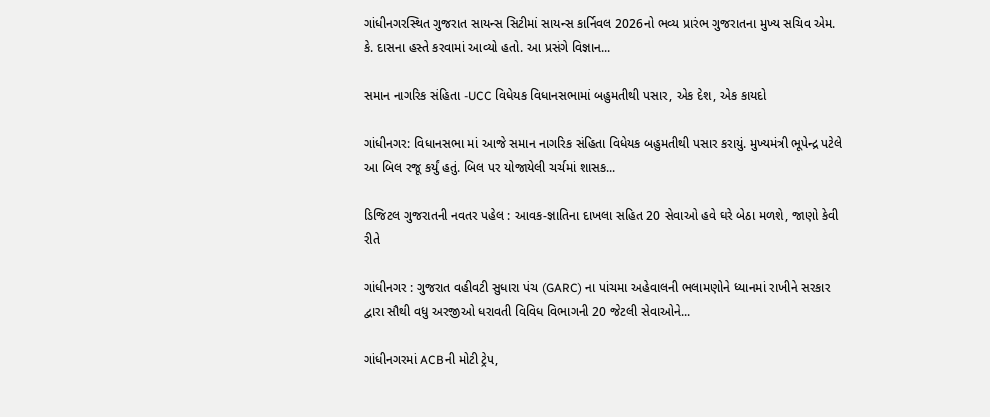ગાંધીનગરસ્થિત ગુજરાત સાયન્સ સિટીમાં સાયન્સ કાર્નિવલ 2026નો ભવ્ય પ્રારંભ ગુજરાતના મુખ્ય સચિવ એમ. કે. દાસના હસ્તે કરવામાં આવ્યો હતો. આ પ્રસંગે વિજ્ઞાન...

સમાન નાગરિક સંહિતા -UCC વિધેયક વિધાનસભામાં બહુમતીથી પસાર, એક દેશ, એક કાયદો

ગાંધીનગર: વિધાનસભા માં આજે સમાન નાગરિક સંહિતા વિધેયક બહુમતીથી પસાર કરાયું. મુખ્યમંત્રી ભૂપેન્દ્ર પટેલે આ બિલ રજૂ કર્યું હતું. બિલ પર યોજાયેલી ચર્ચમાં શાસક...

ડિજિટલ ગુજરાતની નવતર પહેલ : આવક-જ્ઞાતિના દાખલા સહિત 20 સેવાઓ હવે ઘરે બેઠા મળશે, જાણો કેવી રીતે

ગાંધીનગર : ગુજરાત વહીવટી સુધારા પંચ (GARC) ના પાંચમા અહેવાલની ભલામણોને ધ્યાનમાં રાખીને સરકાર દ્વારા સૌથી વધુ અરજીઓ ધરાવતી વિવિધ વિભાગની 20 જેટલી સેવાઓને...

ગાંધીનગરમાં ACBની મોટી ટ્રેપ,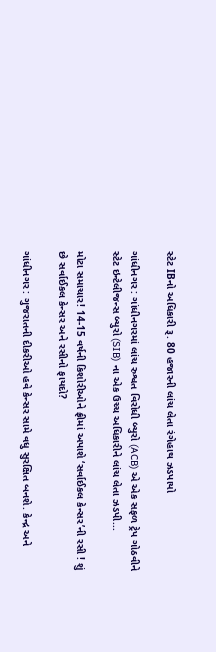સ્ટેટ IBનો અધિકારી રૂ. 80 હજારની લાંચ લેતા રંગેહાથ ઝડપાયો

ગાંધીનગર : ગાંધીનગરમાં લાંચ રુશ્વત વિરોધી બ્યુરો (ACB) એ એક સફળ ટ્રેપ ગોઠવીને સ્ટેટ ઇન્ટેલીજન્સ બ્યુરો (SIB) ના એક ઉચ્ચ અધિકારીને લાંચ લેતા ઝડપી...

મોટા સમાચાર! 14-15 વર્ષની કિશોરીઓને ફ્રીમાં અપાશે ‘સર્વાઈકલ કેન્સર’ની રસી ! શું છે સર્વાઈકલ કેન્સર અને રસીનો ફાયદો?

ગાંધીનગર : ગુજરાતની દીકરીઓ હવે કેન્સર સામે વધુ સુરક્ષિત બનશે. કેન્દ્ર અને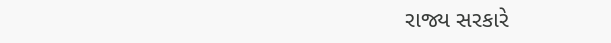રાજ્ય સરકારે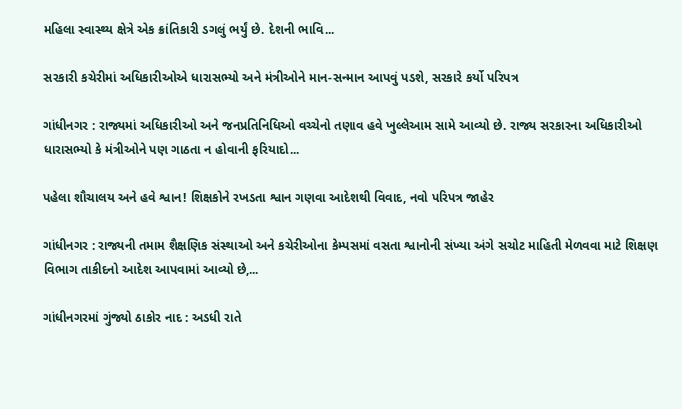મહિલા સ્વાસ્થ્ય ક્ષેત્રે એક ક્રાંતિકારી ડગલું ભર્યું છે. દેશની ભાવિ...

સરકારી કચેરીમાં અધિકારીઓએ ધારાસભ્યો અને મંત્રીઓને માન-સન્માન આપવું પડશે, સરકારે કર્યો પરિપત્ર

ગાંધીનગર : રાજ્યમાં અધિકારીઓ અને જનપ્રતિનિધિઓ વચ્ચેનો તણાવ હવે ખુલ્લેઆમ સામે આવ્યો છે. રાજ્ય સરકારના અધિકારીઓ ધારાસભ્યો કે મંત્રીઓને પણ ગાઠતા ન હોવાની ફરિયાદો...

પહેલા શૌચાલય અને હવે શ્વાન! શિક્ષકોને રખડતા શ્વાન ગણવા આદેશથી વિવાદ, નવો પરિપત્ર જાહેર

ગાંધીનગર : રાજ્યની તમામ શૈક્ષણિક સંસ્થાઓ અને કચેરીઓના કેમ્પસમાં વસતા શ્વાનોની સંખ્યા અંગે સચોટ માહિતી મેળવવા માટે શિક્ષણ વિભાગ તાકીદનો આદેશ આપવામાં આવ્યો છે,...

ગાંધીનગરમાં ગુંજ્યો ઠાકોર નાદ : અડધી રાતે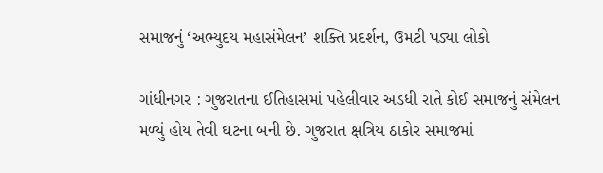સમાજનું ‘અભ્યુદય મહાસંમેલન’ શક્તિ પ્રદર્શન, ઉમટી પડ્યા લોકો

ગાંધીનગર : ગુજરાતના ઈતિહાસમાં પહેલીવાર અડધી રાતે કોઈ સમાજનું સંમેલન મળ્યું હોય તેવી ઘટના બની છે. ગુજરાત ક્ષત્રિય ઠાકોર સમાજમાં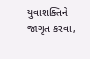યુવાશક્તિને જાગૃત કરવા,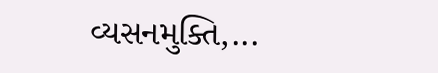વ્યસનમુક્તિ,...